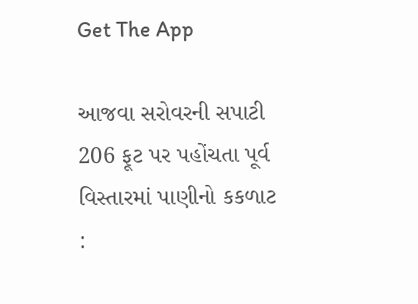Get The App

આજવા સરોવરની સપાટી 206 ફૂટ પર પહોંચતા પૂર્વ વિસ્તારમાં પાણીનો કકળાટ :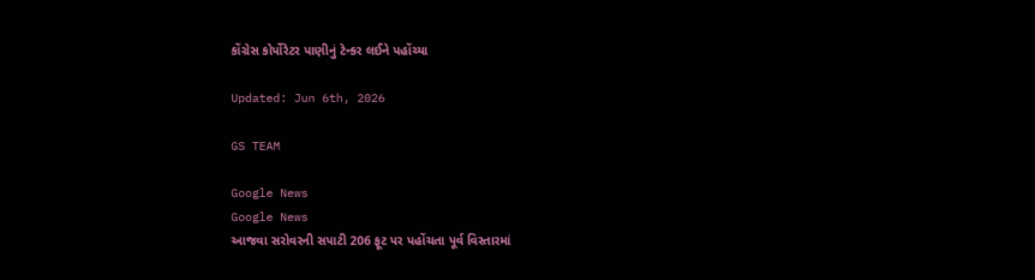કોંગ્રેસ કોર્પોરેટર પાણીનું ટેન્કર લઈને પહોંચ્યા

Updated: Jun 6th, 2026

GS TEAM

Google News
Google News
આજવા સરોવરની સપાટી 206 ફૂટ પર પહોંચતા પૂર્વ વિસ્તારમાં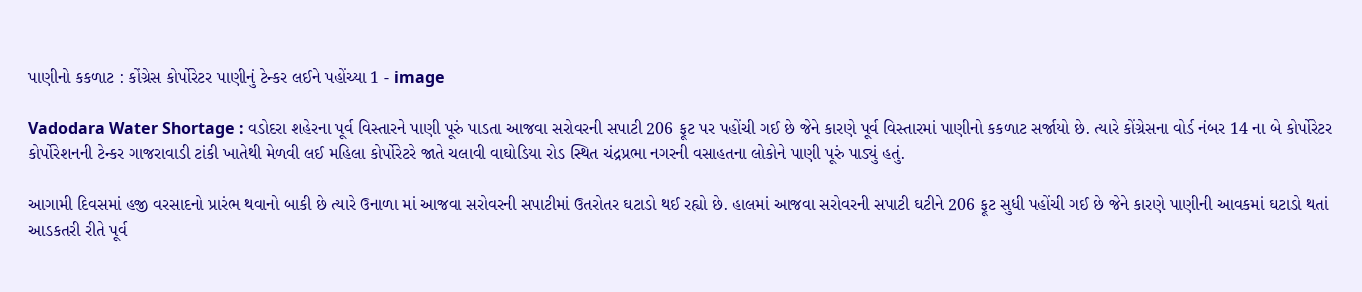પાણીનો કકળાટ : કોંગ્રેસ કોર્પોરેટર પાણીનું ટેન્કર લઈને પહોંચ્યા 1 - image

Vadodara Water Shortage : વડોદરા શહેરના પૂર્વ વિસ્તારને પાણી પૂરું પાડતા આજવા સરોવરની સપાટી 206 ફૂટ પર પહોંચી ગઈ છે જેને કારણે પૂર્વ વિસ્તારમાં પાણીનો કકળાટ સર્જાયો છે. ત્યારે કોંગ્રેસના વોર્ડ નંબર 14 ના બે કોર્પોરેટર કોર્પોરેશનની ટેન્કર ગાજરાવાડી ટાંકી ખાતેથી મેળવી લઈ મહિલા કોર્પોરેટરે જાતે ચલાવી વાઘોડિયા રોડ સ્થિત ચંદ્રપ્રભા નગરની વસાહતના લોકોને પાણી પૂરું પાડ્યું હતું.

આગામી દિવસમાં હજી વરસાદનો પ્રારંભ થવાનો બાકી છે ત્યારે ઉનાળા માં આજવા સરોવરની સપાટીમાં ઉતરોતર ઘટાડો થઈ રહ્યો છે. હાલમાં આજવા સરોવરની સપાટી ઘટીને 206 ફૂટ સુધી પહોંચી ગઈ છે જેને કારણે પાણીની આવકમાં ઘટાડો થતાં આડકતરી રીતે પૂર્વ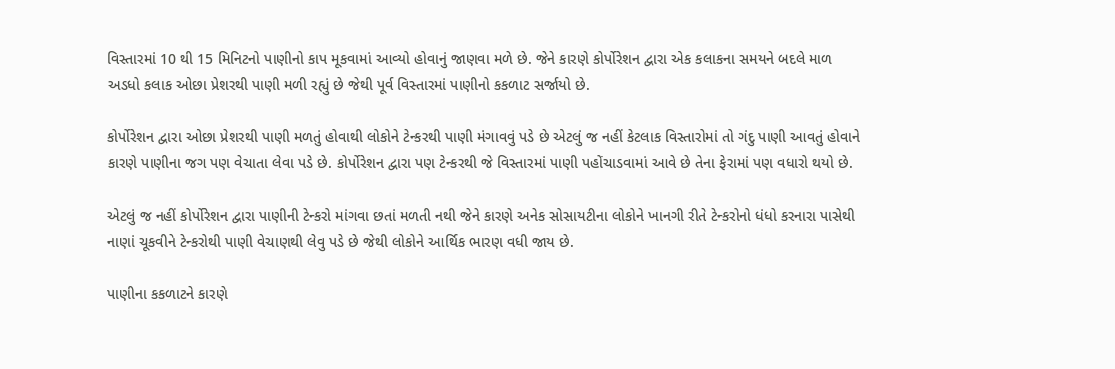વિસ્તારમાં 10 થી 15 મિનિટનો પાણીનો કાપ મૂકવામાં આવ્યો હોવાનું જાણવા મળે છે. જેને કારણે કોર્પોરેશન દ્વારા એક કલાકના સમયને બદલે માળ અડધો કલાક ઓછા પ્રેશરથી પાણી મળી રહ્યું છે જેથી પૂર્વ વિસ્તારમાં પાણીનો કકળાટ સર્જાયો છે.

કોર્પોરેશન દ્વારા ઓછા પ્રેશરથી પાણી મળતું હોવાથી લોકોને ટેન્કરથી પાણી મંગાવવું પડે છે એટલું જ નહીં કેટલાક વિસ્તારોમાં તો ગંદુ પાણી આવતું હોવાને કારણે પાણીના જગ પણ વેચાતા લેવા પડે છે. કોર્પોરેશન દ્વારા પણ ટેન્કરથી જે વિસ્તારમાં પાણી પહોંચાડવામાં આવે છે તેના ફેરામાં પણ વધારો થયો છે.

એટલું જ નહીં કોર્પોરેશન દ્વારા પાણીની ટેન્કરો માંગવા છતાં મળતી નથી જેને કારણે અનેક સોસાયટીના લોકોને ખાનગી રીતે ટેન્કરોનો ધંધો કરનારા પાસેથી નાણાં ચૂકવીને ટેન્કરોથી પાણી વેચાણથી લેવુ પડે છે જેથી લોકોને આર્થિક ભારણ વધી જાય છે.

પાણીના કકળાટને કારણે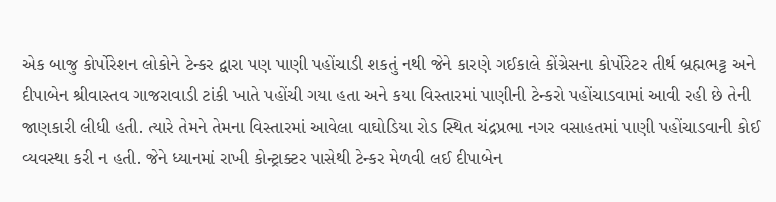એક બાજુ કોર્પોરેશન લોકોને ટેન્કર દ્વારા પણ પાણી પહોંચાડી શકતું નથી જેને કારણે ગઈકાલે કોંગ્રેસના કોર્પોરેટર તીર્થ બ્રહ્મભટ્ટ અને દીપાબેન શ્રીવાસ્તવ ગાજરાવાડી ટાંકી ખાતે પહોંચી ગયા હતા અને કયા વિસ્તારમાં પાણીની ટેન્કરો પહોંચાડવામાં આવી રહી છે તેની જાણકારી લીધી હતી. ત્યારે તેમને તેમના વિસ્તારમાં આવેલા વાઘોડિયા રોડ સ્થિત ચંદ્રપ્રભા નગર વસાહતમાં પાણી પહોંચાડવાની કોઈ વ્યવસ્થા કરી ન હતી. જેને ધ્યાનમાં રાખી કોન્ટ્રાક્ટર પાસેથી ટેન્કર મેળવી લઈ દીપાબેન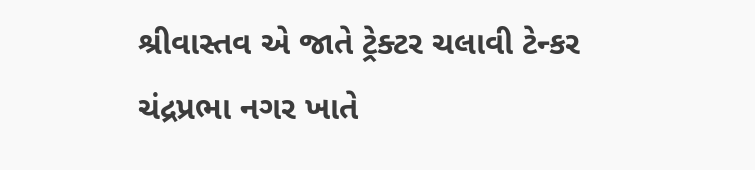શ્રીવાસ્તવ એ જાતે ટ્રેક્ટર ચલાવી ટેન્કર ચંદ્રપ્રભા નગર ખાતે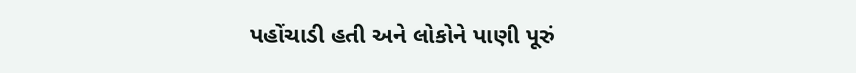પહોંચાડી હતી અને લોકોને પાણી પૂરું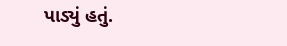પાડ્યું હતું.